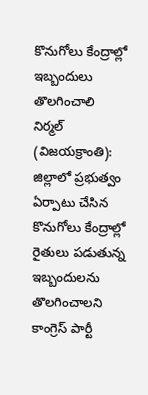కొనుగోలు కేంద్రాల్లో ఇబ్బందులు తొలగించాలి
నిర్మల్ (విజయక్రాంతి): జిల్లాలో ప్రభుత్వం ఏర్పాటు చేసిన కొనుగోలు కేంద్రాల్లో రైతులు పడుతున్న ఇబ్బందులను తొలగించాలని కాంగ్రెస్ పార్టీ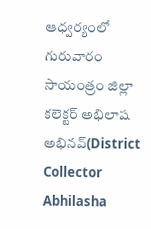ఆధ్వర్యంలో గురువారం సాయంత్రం జిల్లా కలెక్టర్ అభిలాష అభినవ్(District Collector Abhilasha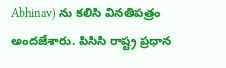Abhinav) ను కలిసి వినతిపత్రం అందజేశారు. పిసిసి రాష్ట్ర ప్రధాన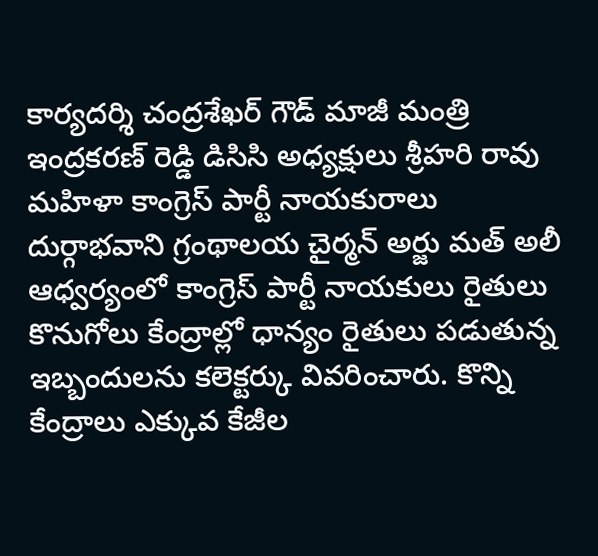కార్యదర్శి చంద్రశేఖర్ గౌడ్ మాజీ మంత్రి ఇంద్రకరణ్ రెడ్డి డిసిసి అధ్యక్షులు శ్రీహరి రావు మహిళా కాంగ్రెస్ పార్టీ నాయకురాలు దుర్గాభవాని గ్రంథాలయ చైర్మన్ అర్జు మత్ అలీ ఆధ్వర్యంలో కాంగ్రెస్ పార్టీ నాయకులు రైతులు కొనుగోలు కేంద్రాల్లో ధాన్యం రైతులు పడుతున్న ఇబ్బందులను కలెక్టర్కు వివరించారు. కొన్ని కేంద్రాలు ఎక్కువ కేజీల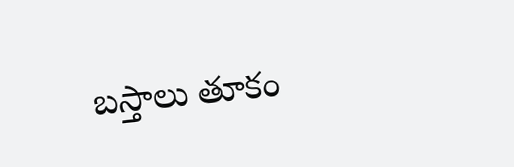బస్తాలు తూకం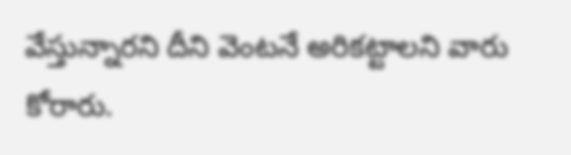వేస్తున్నారని దీని వెంటనే అరికట్టాలని వారు కోరారు.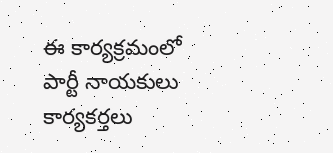ఈ కార్యక్రమంలో పార్టీ నాయకులు కార్యకర్తలు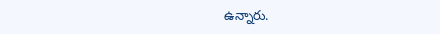ఉన్నారు.